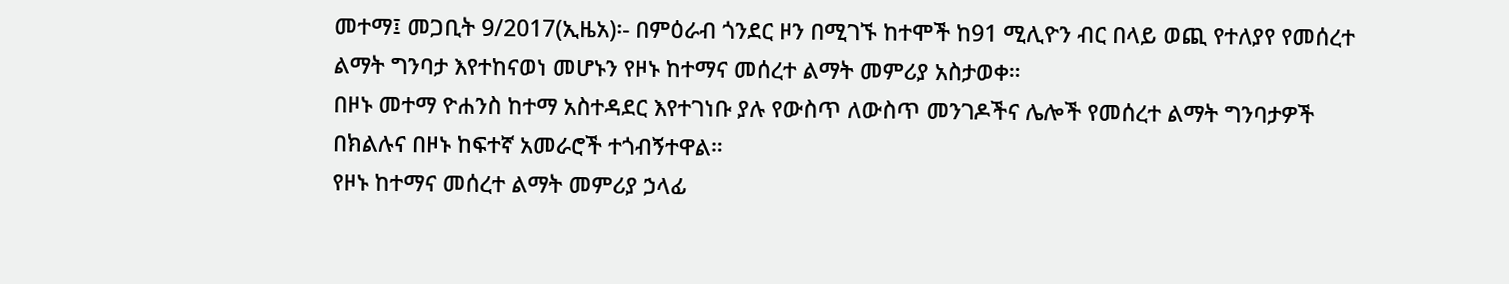መተማ፤ መጋቢት 9/2017(ኢዜአ)፡- በምዕራብ ጎንደር ዞን በሚገኙ ከተሞች ከ91 ሚሊዮን ብር በላይ ወጪ የተለያየ የመሰረተ ልማት ግንባታ እየተከናወነ መሆኑን የዞኑ ከተማና መሰረተ ልማት መምሪያ አስታወቀ።
በዞኑ መተማ ዮሐንስ ከተማ አስተዳደር እየተገነቡ ያሉ የውስጥ ለውስጥ መንገዶችና ሌሎች የመሰረተ ልማት ግንባታዎች በክልሉና በዞኑ ከፍተኛ አመራሮች ተጎብኝተዋል።
የዞኑ ከተማና መሰረተ ልማት መምሪያ ኃላፊ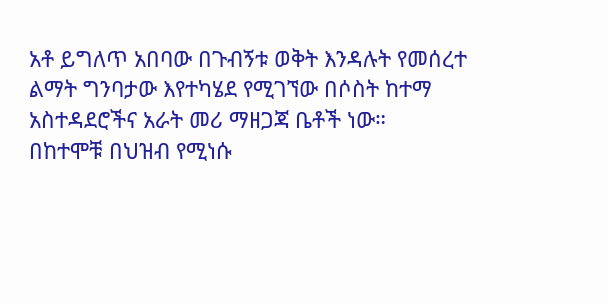አቶ ይግለጥ አበባው በጉብኝቱ ወቅት እንዳሉት የመሰረተ ልማት ግንባታው እየተካሄደ የሚገኘው በሶስት ከተማ አስተዳደሮችና አራት መሪ ማዘጋጃ ቤቶች ነው።
በከተሞቹ በህዝብ የሚነሱ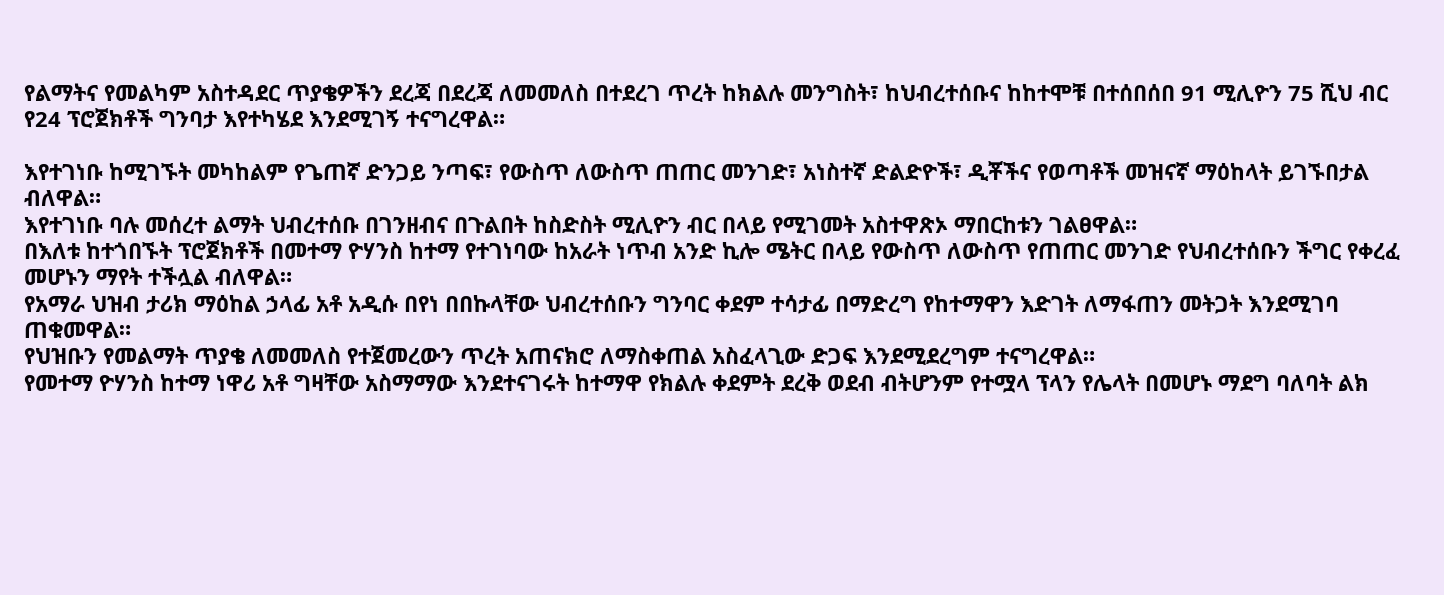የልማትና የመልካም አስተዳደር ጥያቄዎችን ደረጃ በደረጃ ለመመለስ በተደረገ ጥረት ከክልሉ መንግስት፣ ከህብረተሰቡና ከከተሞቹ በተሰበሰበ 91 ሚሊዮን 75 ሺህ ብር የ24 ፕሮጀክቶች ግንባታ እየተካሄደ እንደሚገኝ ተናግረዋል።

እየተገነቡ ከሚገኙት መካከልም የጌጠኛ ድንጋይ ንጣፍ፣ የውስጥ ለውስጥ ጠጠር መንገድ፣ አነስተኛ ድልድዮች፣ ዲቾችና የወጣቶች መዝናኛ ማዕከላት ይገኙበታል ብለዋል።
እየተገነቡ ባሉ መሰረተ ልማት ህብረተሰቡ በገንዘብና በጉልበት ከስድስት ሚሊዮን ብር በላይ የሚገመት አስተዋጽኦ ማበርከቱን ገልፀዋል።
በእለቱ ከተጎበኙት ፕሮጀክቶች በመተማ ዮሃንስ ከተማ የተገነባው ከአራት ነጥብ አንድ ኪሎ ሜትር በላይ የውስጥ ለውስጥ የጠጠር መንገድ የህብረተሰቡን ችግር የቀረፈ መሆኑን ማየት ተችሏል ብለዋል።
የአማራ ህዝብ ታሪክ ማዕከል ኃላፊ አቶ አዲሱ በየነ በበኩላቸው ህብረተሰቡን ግንባር ቀደም ተሳታፊ በማድረግ የከተማዋን እድገት ለማፋጠን መትጋት እንደሚገባ ጠቁመዋል።
የህዝቡን የመልማት ጥያቄ ለመመለስ የተጀመረውን ጥረት አጠናክሮ ለማስቀጠል አስፈላጊው ድጋፍ እንደሚደረግም ተናግረዋል።
የመተማ ዮሃንስ ከተማ ነዋሪ አቶ ግዛቸው አስማማው እንደተናገሩት ከተማዋ የክልሉ ቀደምት ደረቅ ወደብ ብትሆንም የተሟላ ፕላን የሌላት በመሆኑ ማደግ ባለባት ልክ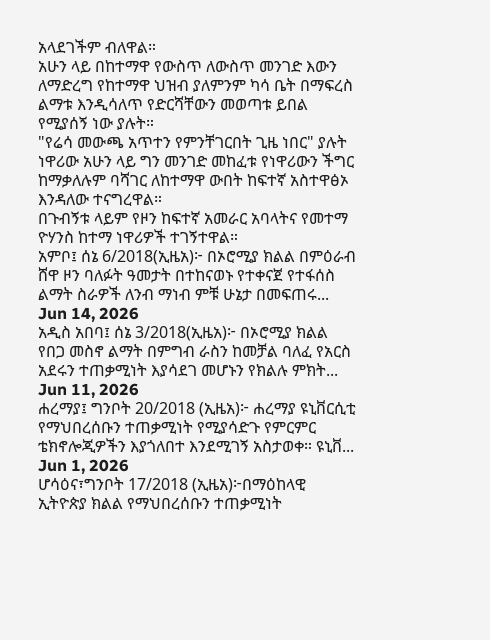አላደገችም ብለዋል።
አሁን ላይ በከተማዋ የውስጥ ለውስጥ መንገድ እውን ለማድረግ የከተማዋ ህዝብ ያለምንም ካሳ ቤት በማፍረስ ልማቱ እንዲሳለጥ የድርሻቸውን መወጣቱ ይበል የሚያሰኝ ነው ያሉት።
"የሬሳ መውጫ አጥተን የምንቸገርበት ጊዜ ነበር" ያሉት ነዋሪው አሁን ላይ ግን መንገድ መከፈቱ የነዋሪውን ችግር ከማቃለሉም ባሻገር ለከተማዋ ውበት ከፍተኛ አስተዋፅኦ እንዳለው ተናግረዋል።
በጉብኝቱ ላይም የዞን ከፍተኛ አመራር አባላትና የመተማ ዮሃንስ ከተማ ነዋሪዎች ተገኝተዋል።
አምቦ፤ ሰኔ 6/2018(ኢዜአ)፦ በኦሮሚያ ክልል በምዕራብ ሸዋ ዞን ባለፉት ዓመታት በተከናወኑ የተቀናጀ የተፋሰስ ልማት ስራዎች ለንብ ማነብ ምቹ ሁኔታ በመፍጠሩ...
Jun 14, 2026
አዲስ አበባ፤ ሰኔ 3/2018(ኢዜአ)፦ በኦሮሚያ ክልል የበጋ መስኖ ልማት በምግብ ራስን ከመቻል ባለፈ የአርስ አደሩን ተጠቃሚነት እያሳደገ መሆኑን የክልሉ ምክት...
Jun 11, 2026
ሐረማያ፤ ግንቦት 20/2018 (ኢዜአ)፦ ሐረማያ ዩኒቨርሲቲ የማህበረሰቡን ተጠቃሚነት የሚያሳድጉ የምርምር ቴክኖሎጂዎችን እያጎለበተ እንደሚገኝ አስታወቀ። ዩኒቨ...
Jun 1, 2026
ሆሳዕና፣ግንቦት 17/2018 (ኢዜአ)፦በማዕከላዊ ኢትዮጵያ ክልል የማህበረሰቡን ተጠቃሚነት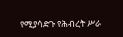የሚያሳድጉ የሕብረት ሥራ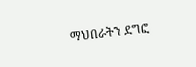ማህበራትን ደግፎ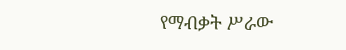የማብቃት ሥራው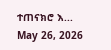ተጠናክሮ እ...
May 26, 2026